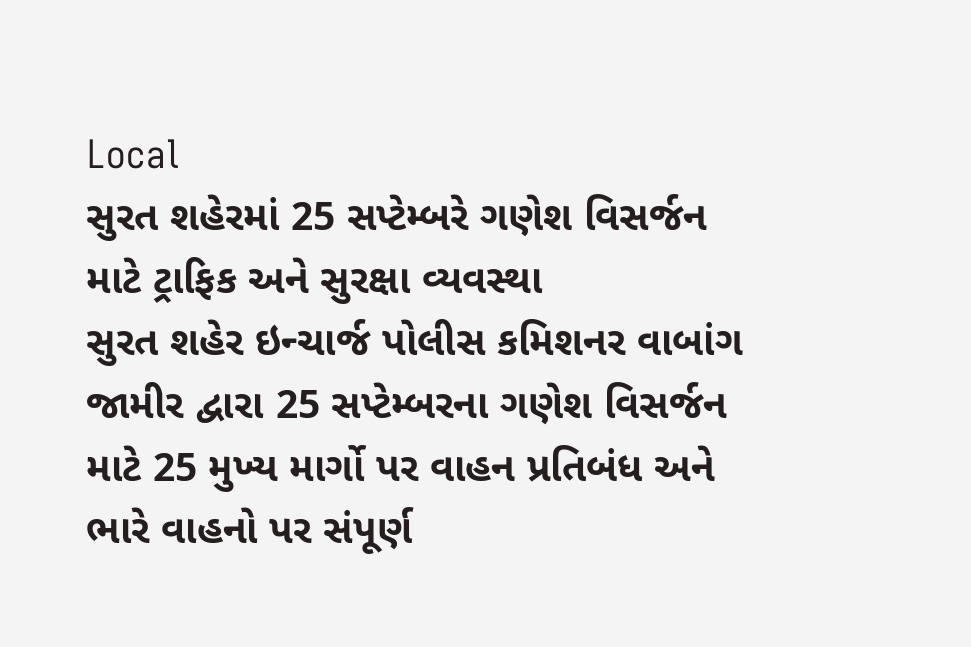Local
સુરત શહેરમાં 25 સપ્ટેમ્બરે ગણેશ વિસર્જન માટે ટ્રાફિક અને સુરક્ષા વ્યવસ્થા
સુરત શહેર ઇન્ચાર્જ પોલીસ કમિશનર વાબાંગ જામીર દ્વારા 25 સપ્ટેમ્બરના ગણેશ વિસર્જન માટે 25 મુખ્ય માર્ગો પર વાહન પ્રતિબંધ અને ભારે વાહનો પર સંપૂર્ણ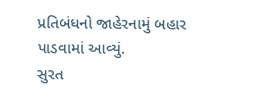પ્રતિબંધનો જાહેરનામું બહાર પાડવામાં આવ્યું.
સુરત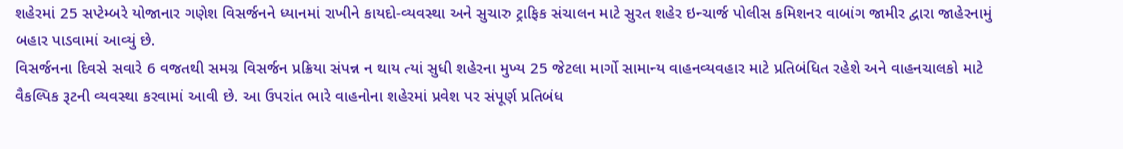શહેરમાં 25 સપ્ટેમ્બરે યોજાનાર ગણેશ વિસર્જનને ધ્યાનમાં રાખીને કાયદો-વ્યવસ્થા અને સુચારુ ટ્રાફિક સંચાલન માટે સુરત શહેર ઇન્ચાર્જ પોલીસ કમિશનર વાબાંગ જામીર દ્વારા જાહેરનામું બહાર પાડવામાં આવ્યું છે.
વિસર્જનના દિવસે સવારે 6 વજતથી સમગ્ર વિસર્જન પ્રક્રિયા સંપન્ન ન થાય ત્યાં સુધી શહેરના મુખ્ય 25 જેટલા માર્ગો સામાન્ય વાહનવ્યવહાર માટે પ્રતિબંધિત રહેશે અને વાહનચાલકો માટે વૈકલ્પિક રૂટની વ્યવસ્થા કરવામાં આવી છે. આ ઉપરાંત ભારે વાહનોના શહેરમાં પ્રવેશ પર સંપૂર્ણ પ્રતિબંધ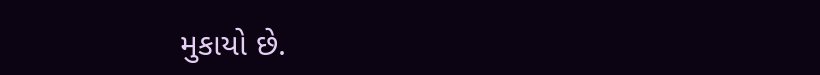મુકાયો છે.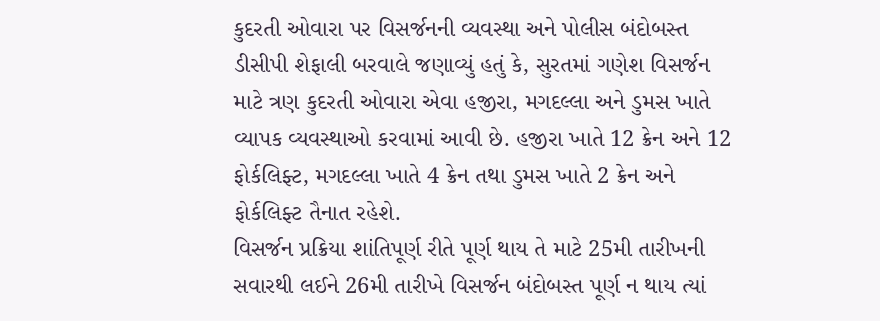કુદરતી ઓવારા પર વિસર્જનની વ્યવસ્થા અને પોલીસ બંદોબસ્ત ડીસીપી શેફાલી બરવાલે જણાવ્યું હતું કે, સુરતમાં ગણેશ વિસર્જન માટે ત્રણ કુદરતી ઓવારા એવા હજીરા, મગદલ્લા અને ડુમસ ખાતે વ્યાપક વ્યવસ્થાઓ કરવામાં આવી છે. હજીરા ખાતે 12 ક્રેન અને 12 ફોર્કલિફ્ટ, મગદલ્લા ખાતે 4 ક્રેન તથા ડુમસ ખાતે 2 ક્રેન અને ફોર્કલિફ્ટ તૈનાત રહેશે.
વિસર્જન પ્રક્રિયા શાંતિપૂર્ણ રીતે પૂર્ણ થાય તે માટે 25મી તારીખની સવારથી લઈને 26મી તારીખે વિસર્જન બંદોબસ્ત પૂર્ણ ન થાય ત્યાં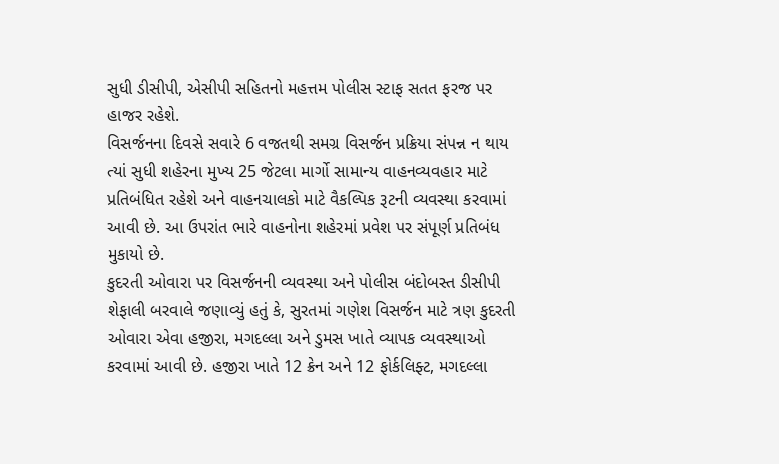સુધી ડીસીપી, એસીપી સહિતનો મહત્તમ પોલીસ સ્ટાફ સતત ફરજ પર હાજર રહેશે.
વિસર્જનના દિવસે સવારે 6 વજતથી સમગ્ર વિસર્જન પ્રક્રિયા સંપન્ન ન થાય ત્યાં સુધી શહેરના મુખ્ય 25 જેટલા માર્ગો સામાન્ય વાહનવ્યવહાર માટે પ્રતિબંધિત રહેશે અને વાહનચાલકો માટે વૈકલ્પિક રૂટની વ્યવસ્થા કરવામાં આવી છે. આ ઉપરાંત ભારે વાહનોના શહેરમાં પ્રવેશ પર સંપૂર્ણ પ્રતિબંધ મુકાયો છે.
કુદરતી ઓવારા પર વિસર્જનની વ્યવસ્થા અને પોલીસ બંદોબસ્ત ડીસીપી શેફાલી બરવાલે જણાવ્યું હતું કે, સુરતમાં ગણેશ વિસર્જન માટે ત્રણ કુદરતી ઓવારા એવા હજીરા, મગદલ્લા અને ડુમસ ખાતે વ્યાપક વ્યવસ્થાઓ કરવામાં આવી છે. હજીરા ખાતે 12 ક્રેન અને 12 ફોર્કલિફ્ટ, મગદલ્લા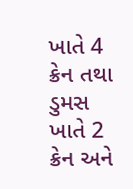ખાતે 4 ક્રેન તથા ડુમસ ખાતે 2 ક્રેન અને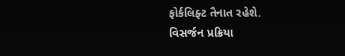ફોર્કલિફ્ટ તૈનાત રહેશે.
વિસર્જન પ્રક્રિયા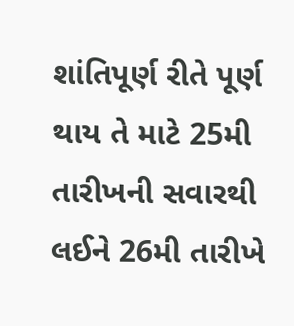શાંતિપૂર્ણ રીતે પૂર્ણ થાય તે માટે 25મી તારીખની સવારથી લઈને 26મી તારીખે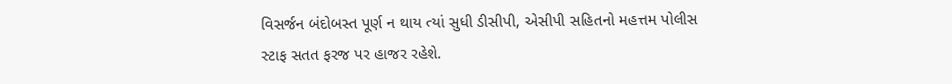વિસર્જન બંદોબસ્ત પૂર્ણ ન થાય ત્યાં સુધી ડીસીપી, એસીપી સહિતનો મહત્તમ પોલીસ સ્ટાફ સતત ફરજ પર હાજર રહેશે.